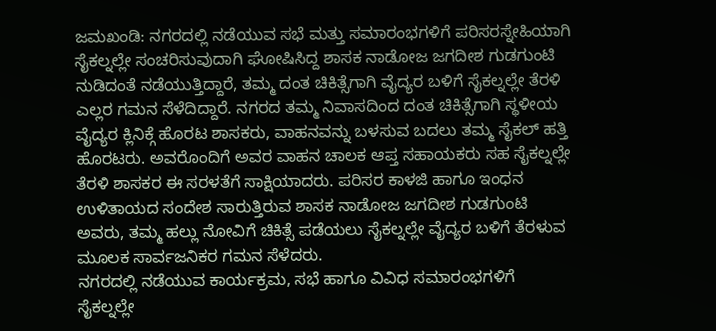ಜಮಖಂಡಿ: ನಗರದಲ್ಲಿ ನಡೆಯುವ ಸಭೆ ಮತ್ತು ಸಮಾರಂಭಗಳಿಗೆ ಪರಿಸರಸ್ನೇಹಿಯಾಗಿ ಸೈಕಲ್ನಲ್ಲೇ ಸಂಚರಿಸುವುದಾಗಿ ಘೋಷಿಸಿದ್ದ ಶಾಸಕ ನಾಡೋಜ ಜಗದೀಶ ಗುಡಗುಂಟಿ ನುಡಿದಂತೆ ನಡೆಯುತ್ತಿದ್ದಾರೆ, ತಮ್ಮ ದಂತ ಚಿಕಿತ್ಸೆಗಾಗಿ ವೈದ್ಯರ ಬಳಿಗೆ ಸೈಕಲ್ನಲ್ಲೇ ತೆರಳಿ ಎಲ್ಲರ ಗಮನ ಸೆಳೆದಿದ್ದಾರೆ. ನಗರದ ತಮ್ಮ ನಿವಾಸದಿಂದ ದಂತ ಚಿಕಿತ್ಸೆಗಾಗಿ ಸ್ಥಳೀಯ ವೈದ್ಯರ ಕ್ಲಿನಿಕ್ಗೆ ಹೊರಟ ಶಾಸಕರು, ವಾಹನವನ್ನು ಬಳಸುವ ಬದಲು ತಮ್ಮ ಸೈಕಲ್ ಹತ್ತಿ ಹೊರಟರು. ಅವರೊಂದಿಗೆ ಅವರ ವಾಹನ ಚಾಲಕ ಆಪ್ತ ಸಹಾಯಕರು ಸಹ ಸೈಕಲ್ನಲ್ಲೇ ತೆರಳಿ ಶಾಸಕರ ಈ ಸರಳತೆಗೆ ಸಾಕ್ಷಿಯಾದರು. ಪರಿಸರ ಕಾಳಜಿ ಹಾಗೂ ಇಂಧನ ಉಳಿತಾಯದ ಸಂದೇಶ ಸಾರುತ್ತಿರುವ ಶಾಸಕ ನಾಡೋಜ ಜಗದೀಶ ಗುಡಗುಂಟಿ ಅವರು, ತಮ್ಮ ಹಲ್ಲು ನೋವಿಗೆ ಚಿಕಿತ್ಸೆ ಪಡೆಯಲು ಸೈಕಲ್ನಲ್ಲೇ ವೈದ್ಯರ ಬಳಿಗೆ ತೆರಳುವ ಮೂಲಕ ಸಾರ್ವಜನಿಕರ ಗಮನ ಸೆಳೆದರು.
ನಗರದಲ್ಲಿ ನಡೆಯುವ ಕಾರ್ಯಕ್ರಮ, ಸಭೆ ಹಾಗೂ ವಿವಿಧ ಸಮಾರಂಭಗಳಿಗೆ ಸೈಕಲ್ನಲ್ಲೇ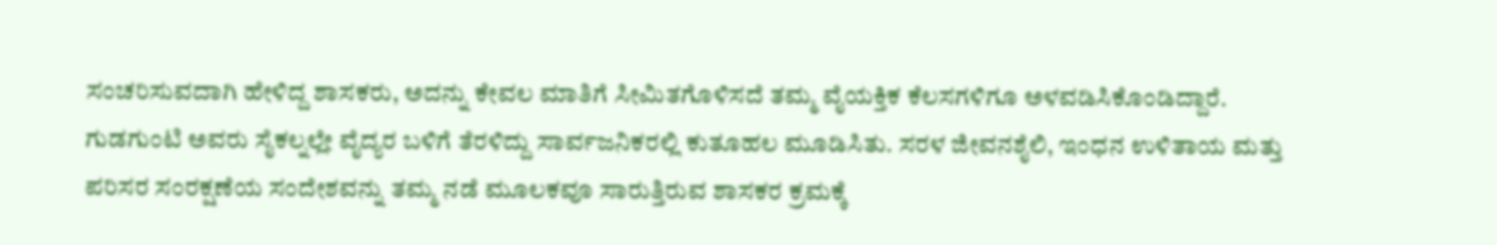ಸಂಚರಿಸುವದಾಗಿ ಹೇಳಿದ್ದ ಶಾಸಕರು, ಅದನ್ನು ಕೇವಲ ಮಾತಿಗೆ ಸೀಮಿತಗೊಳಿಸದೆ ತಮ್ಮ ವೈಯಕ್ತಿಕ ಕೆಲಸಗಳಿಗೂ ಅಳವಡಿಸಿಕೊಂಡಿದ್ದಾರೆ.
ಗುಡಗುಂಟಿ ಅವರು ಸೈಕಲ್ನಲ್ಲೇ ವೈದ್ಯರ ಬಳಿಗೆ ತೆರಳಿದ್ದು ಸಾರ್ವಜನಿಕರಲ್ಲಿ ಕುತೂಹಲ ಮೂಡಿಸಿತು. ಸರಳ ಜೀವನಶೈಲಿ, ಇಂಧನ ಉಳಿತಾಯ ಮತ್ತು ಪರಿಸರ ಸಂರಕ್ಷಣೆಯ ಸಂದೇಶವನ್ನು ತಮ್ಮ ನಡೆ ಮೂಲಕವೂ ಸಾರುತ್ತಿರುವ ಶಾಸಕರ ಕ್ರಮಕ್ಕೆ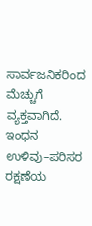ಸಾರ್ವಜನಿಕರಿಂದ ಮೆಚ್ಚುಗೆ ವ್ಯಕ್ತವಾಗಿದೆ. ಇಂಧನ ಉಳಿವು–ಪರಿಸರ ರಕ್ಷಣೆಯ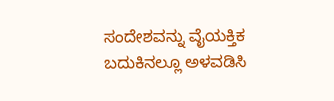ಸಂದೇಶವನ್ನು ವೈಯಕ್ತಿಕ ಬದುಕಿನಲ್ಲೂ ಅಳವಡಿಸಿ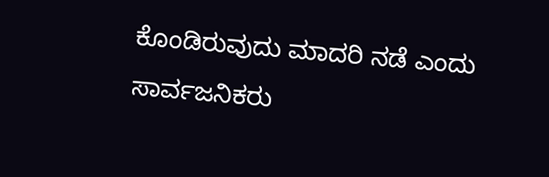ಕೊಂಡಿರುವುದು ಮಾದರಿ ನಡೆ ಎಂದು ಸಾರ್ವಜನಿಕರು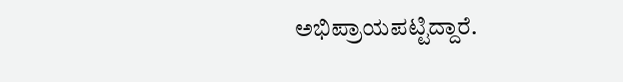ಅಭಿಪ್ರಾಯಪಟ್ಟಿದ್ದಾರೆ.